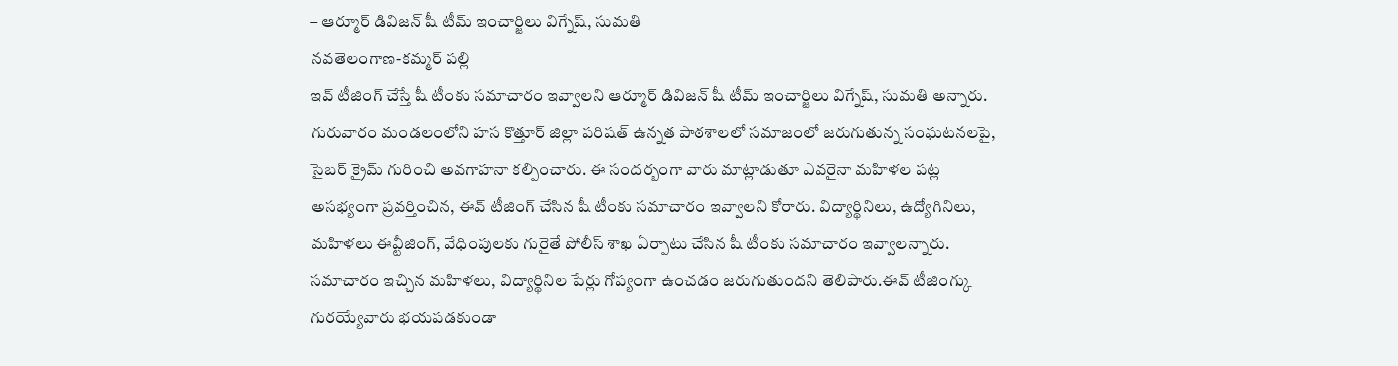– ఆర్మూర్ డివిజన్ షీ టీమ్ ఇంచార్జిలు విగ్నేష్, సుమతి
నవతెలంగాణ-కమ్మర్ పల్లి
ఇవ్ టీజింగ్ చేస్తే షీ టీంకు సమాచారం ఇవ్వాలని ఆర్మూర్ డివిజన్ షీ టీమ్ ఇంచార్జిలు విగ్నేష్, సుమతి అన్నారు. గురువారం మండలంలోని హస కొత్తూర్ జిల్లా పరిషత్ ఉన్నత పాఠశాలలో సమాజంలో జరుగుతున్న సంఘటనలపై, సైబర్ క్రైమ్ గురించి అవగాహనా కల్పించారు. ఈ సందర్బంగా వారు మాట్లాడుతూ ఎవరైనా మహిళల పట్ల అసభ్యంగా ప్రవర్తించిన, ఈవ్ టీజింగ్ చేసిన షీ టీంకు సమాచారం ఇవ్వాలని కోరారు. విద్యార్థినిలు, ఉద్యోగినిలు, మహిళలు ఈవ్టీజింగ్, వేధింపులకు గురైతే పోలీస్ శాఖ ఏర్పాటు చేసిన షీ టీంకు సమాచారం ఇవ్వాలన్నారు.
సమాచారం ఇచ్చిన మహిళలు, విద్యార్థినిల పేర్లు గోప్యంగా ఉంచడం జరుగుతుందని తెలిపారు.ఈవ్ టీజింగ్కు గురయ్యేవారు భయపడకుండా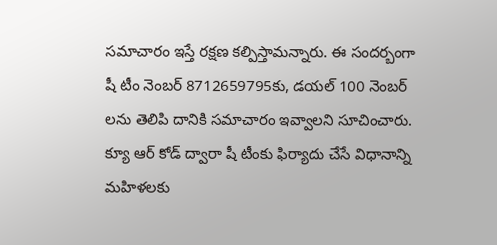సమాచారం ఇస్తే రక్షణ కల్పిస్తామన్నారు. ఈ సందర్బంగా షీ టీం నెంబర్ 8712659795కు, డయల్ 100 నెంబర్ లను తెలిపి దానికి సమాచారం ఇవ్వాలని సూచించారు. క్యూ ఆర్ కోడ్ ద్వారా షీ టీంకు ఫిర్యాదు చేసే విధానాన్ని మహిళలకు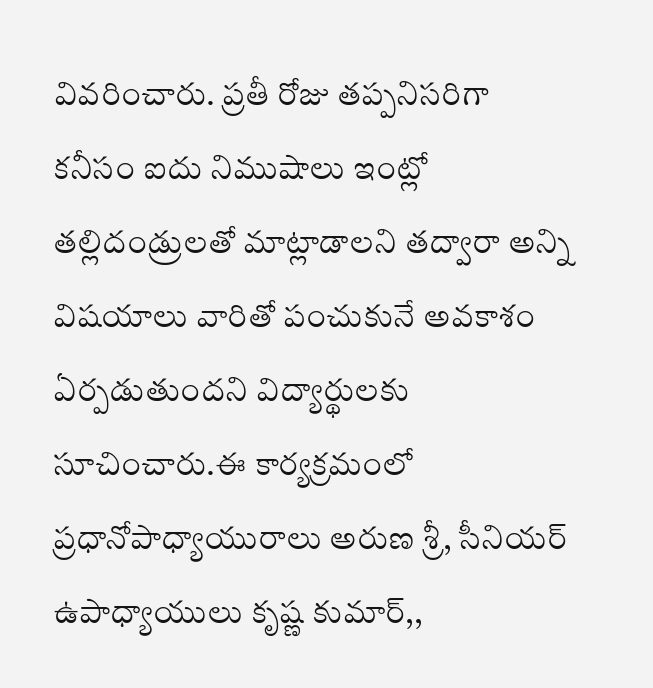వివరించారు. ప్రతీ రోజు తప్పనిసరిగా కనీసం ఐదు నిముషాలు ఇంట్లో తల్లిదండ్రులతో మాట్లాడాలని తద్వారా అన్ని విషయాలు వారితో పంచుకునే అవకాశం ఏర్పడుతుందని విద్యార్థులకు సూచించారు.ఈ కార్యక్రమంలో ప్రధానోపాధ్యాయురాలు అరుణ శ్రీ, సీనియర్ ఉపాధ్యాయులు కృష్ణ కుమార్,,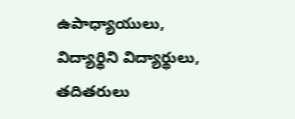ఉపాధ్యాయులు, విద్యార్థిని విద్యార్థులు, తదితరులు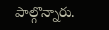పాల్గొన్నారు.